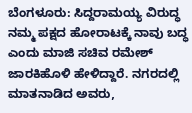ಬೆಂಗಳೂರು: ಸಿದ್ದರಾಮಯ್ಯ ವಿರುದ್ಧ ನಮ್ಮ ಪಕ್ಷದ ಹೋರಾಟಕ್ಕೆ ನಾವು ಬದ್ಧ ಎಂದು ಮಾಜಿ ಸಚಿವ ರಮೇಶ್ ಜಾರಕಿಹೊಳಿ ಹೇಳಿದ್ದಾರೆ. ನಗರದಲ್ಲಿ ಮಾತನಾಡಿದ ಅವರು,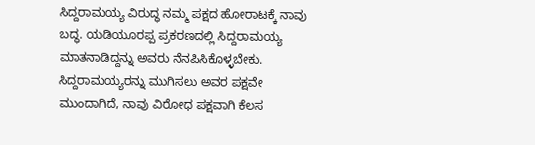ಸಿದ್ದರಾಮಯ್ಯ ವಿರುದ್ಧ ನಮ್ಮ ಪಕ್ಷದ ಹೋರಾಟಕ್ಕೆ ನಾವು ಬದ್ಧ. ಯಡಿಯೂರಪ್ಪ ಪ್ರಕರಣದಲ್ಲಿ ಸಿದ್ದರಾಮಯ್ಯ ಮಾತನಾಡಿದ್ದನ್ನು ಅವರು ನೆನಪಿಸಿಕೊಳ್ಳಬೇಕು.
ಸಿದ್ದರಾಮಯ್ಯರನ್ನು ಮುಗಿಸಲು ಅವರ ಪಕ್ಷವೇ ಮುಂದಾಗಿದೆ, ನಾವು ವಿರೋಧ ಪಕ್ಷವಾಗಿ ಕೆಲಸ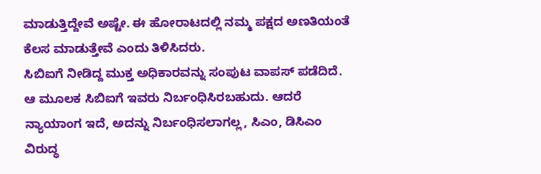ಮಾಡುತ್ತಿದ್ದೇವೆ ಅಷ್ಟೇ. ಈ ಹೋರಾಟದಲ್ಲಿ ನಮ್ಮ ಪಕ್ಷದ ಅಣತಿಯಂತೆ ಕೆಲಸ ಮಾಡುತ್ತೇವೆ ಎಂದು ತಿಳಿಸಿದರು.
ಸಿಬಿಐಗೆ ನೀಡಿದ್ದ ಮುಕ್ತ ಅಧಿಕಾರವನ್ನು ಸಂಪುಟ ವಾಪಸ್ ಪಡೆದಿದೆ. ಆ ಮೂಲಕ ಸಿಬಿಐಗೆ ಇವರು ನಿರ್ಬಂಧಿಸಿರಬಹುದು. ಆದರೆ ನ್ಯಾಯಾಂಗ ಇದೆ, ಅದನ್ನು ನಿರ್ಬಂಧಿಸಲಾಗಲ್ಲ, ಸಿಎಂ, ಡಿಸಿಎಂ ವಿರುದ್ಧ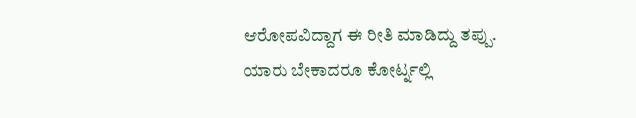ಆರೋಪವಿದ್ದಾಗ ಈ ರೀತಿ ಮಾಡಿದ್ದು ತಪ್ಪು. ಯಾರು ಬೇಕಾದರೂ ಕೋರ್ಟ್ನಲ್ಲಿ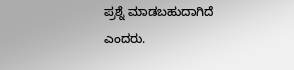ಪ್ರಶ್ನೆ ಮಾಡಬಹುದಾಗಿದೆ ಎಂದರು.